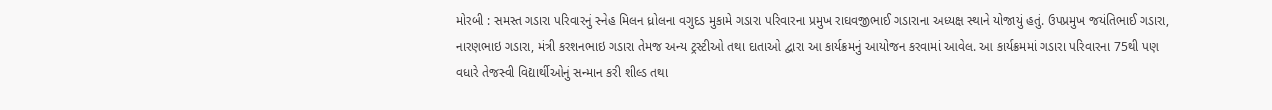મોરબી : સમસ્ત ગડારા પરિવારનું સ્નેહ મિલન ધ્રોલના વગુદડ મુકામે ગડારા પરિવારના પ્રમુખ રાઘવજીભાઈ ગડારાના અધ્યક્ષ સ્થાને યોજાયું હતું. ઉપપ્રમુખ જયંતિભાઈ ગડારા, નારણભાઇ ગડારા, મંત્રી કરશનભાઇ ગડારા તેમજ અન્ય ટ્રસ્ટીઓ તથા દાતાઓ દ્વારા આ કાર્યક્રમનું આયોજન કરવામાં આવેલ. આ કાર્યક્રમમાં ગડારા પરિવારના 75થી પણ વધારે તેજસ્વી વિદ્યાર્થીઓનું સન્માન કરી શીલ્ડ તથા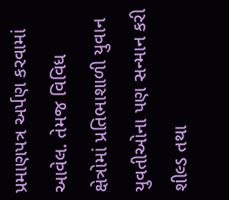પ્રમાણપત્ર અર્પણ કરવામાં આવેલ. તેમજ વિવિધ ક્ષેત્રોમાં પ્રતિભાશાળી યુવાન યુવતીઓના પણ સન્માન કરી શીલ્ડ તથા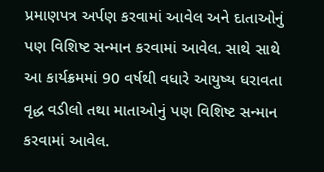પ્રમાણપત્ર અર્પણ કરવામાં આવેલ અને દાતાઓનું પણ વિશિષ્ટ સન્માન કરવામાં આવેલ. સાથે સાથે આ કાર્યક્રમમાં 90 વર્ષથી વધારે આયુષ્ય ધરાવતા વૃદ્ધ વડીલો તથા માતાઓનું પણ વિશિષ્ટ સન્માન કરવામાં આવેલ.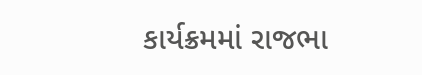કાર્યક્રમમાં રાજભા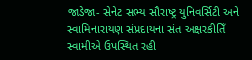જાડેજા- સેનેટ સભ્ય સૌરાષ્ટ્ર યુનિવર્સિટી અને સ્વામિનારાયણ સંપ્રદાયના સંત અક્ષરકીતિઁ સ્વામીએ ઉપસ્થિત રહી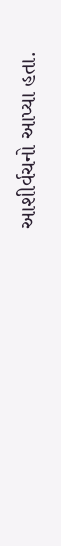આશીર્વચનો આપ્યા હતા.